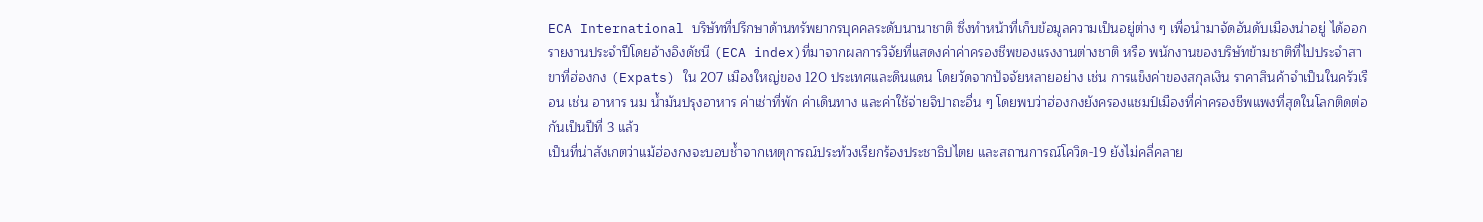ECA International บริษัทที่ปรึกษาด้านทรัพยากรบุคคลระดับนานาชาติ ซึ่งทำหน้าที่เก็บข้อมูลความเป็นอยู่ต่าง ๆ เพื่อนำมาจัดอันดับเมืองน่าอยู่ ได้ออกรายงานประจำปีโดยอ้างอิงดัชนี (ECA index)ที่มาจากผลการวิจัยที่แสดงค่าค่าครองชีพของแรงงานต่างชาติ หรือ พนักงานของบริษัทข้ามชาติที่ไปประจำสาขาที่ฮ่องกง (Expats) ใน 207 เมืองใหญ่ของ 120 ประเทศและดินแดน โดยวัดจากปัจจัยหลายอย่าง เช่น การแข็งค่าของสกุลเงิน ราคาสินค้าจำเป็นในครัวเรือน เช่น อาหาร นม น้ำมันปรุงอาหาร ค่าเช่าที่พัก ค่าเดินทาง และค่าใช้จ่ายจิปาถะอื่น ๆ โดยพบว่าฮ่องกงยังครองแชมป์เมืองที่ค่าครองชีพแพงที่สุดในโลกติดต่อกันเป็นปีที่ 3 แล้ว
เป็นที่น่าสังเกตว่าแม้ฮ่องกงจะบอบช้ำจากเหตุการณ์ประท้วงเรียกร้องประชาธิปไตย และสถานการณ์โควิด-19 ยังไม่คลี่คลาย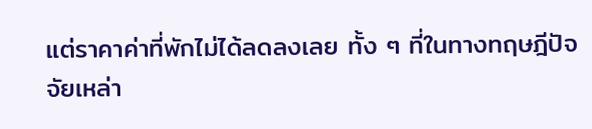แต่ราคาค่าที่พักไม่ได้ลดลงเลย ทั้ง ๆ ที่ในทางทฤษฎีปัจจัยเหล่า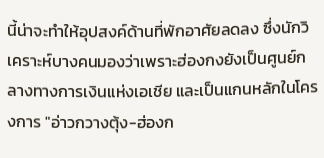นี้น่าจะทำให้อุปสงค์ด้านที่พักอาศัยลดลง ซึ่งนักวิเคราะห์บางคนมองว่าเพราะฮ่องกงยังเป็นศูนย์กลางทางการเงินแห่งเอเชีย และเป็นแกนหลักในโครงการ "อ่าวกวางตุ้ง-ฮ่องก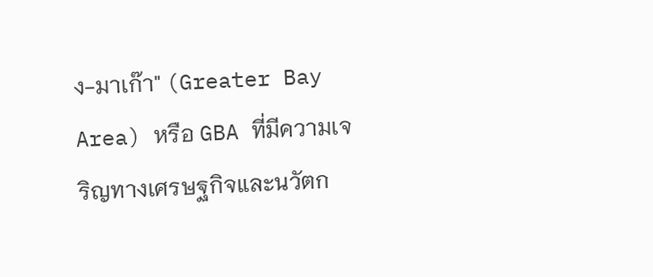ง-มาเก๊า" (Greater Bay Area) หรือ GBA ที่มีความเจริญทางเศรษฐกิจและนวัตก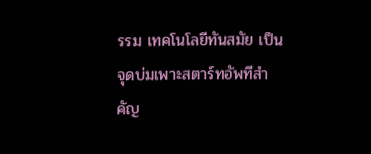รรม เทคโนโลยีทันสมัย เป็นจุดบ่มเพาะสตาร์ทอัพทีสำคัญ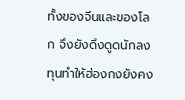ทั้งของจีนและของโลก จึงยังดึงดูดนักลงทุนทำให้ฮ่องกงยังคง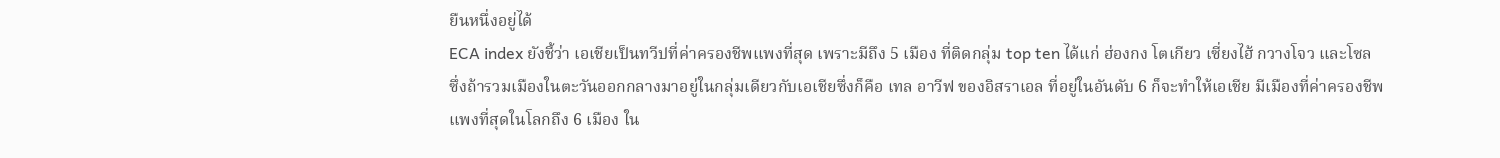ยืนหนึ่งอยู่ได้
ECA index ยังชี้ว่า เอเชียเป็นทวีปที่ค่าครองชีพแพงที่สุด เพราะมีถึง 5 เมือง ที่ติดกลุ่ม top ten ได้แก่ ฮ่องกง โตเกียว เซี่ยงไฮ้ กวางโจว และโซล ซึ่งถ้ารวมเมืองในตะวันออกกลางมาอยู่ในกลุ่มเดียวกับเอเชียซึ่งก็คือ เทล อาวีฟ ของอิสราเอล ที่อยู่ในอันดับ 6 ก็จะทำให้เอเชีย มีเมืองที่ค่าครองชีพแพงที่สุดในโลกถึง 6 เมือง ใน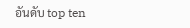อันดับ top ten